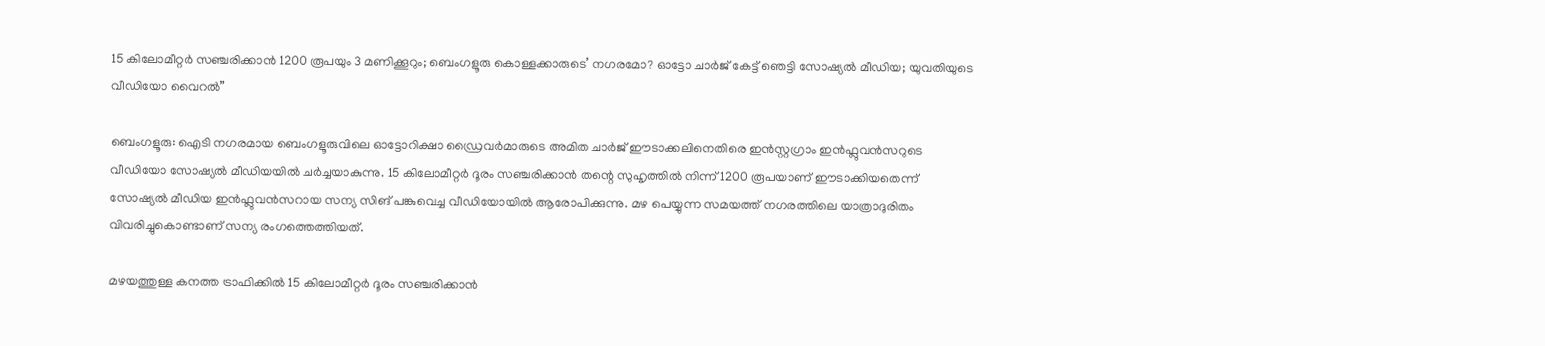15 കിലോമീറ്റര്‍ സഞ്ചരിക്കാന്‍ 1200 രൂപയും 3 മണിക്കൂറും; ബെംഗളൂരു കൊള്ളക്കാരുടെ’ നഗരമോ? ഓട്ടോ ചാർജ് കേട്ട് ഞെട്ടി സോഷ്യൽ മീഡിയ; യുവതിയുടെ വീഡിയോ വൈറൽ”

ബെംഗളൂരു: ഐടി നഗരമായ ബെംഗളൂരുവിലെ ഓട്ടോറിക്ഷാ ഡ്രൈവർമാരുടെ അമിത ചാർജ് ഈടാക്കലിനെതിരെ ഇൻസ്റ്റഗ്രാം ഇൻഫ്ലുവൻസറുടെ വീഡിയോ സോഷ്യൽ മീഡിയയിൽ ചർച്ചയാകുന്നു. 15 കിലോമീറ്റർ ദൂരം സഞ്ചരിക്കാൻ തന്റെ സുഹൃത്തിൽ നിന്ന് 1200 രൂപയാണ് ഈടാക്കിയതെന്ന് സോഷ്യൽ മീഡിയ ഇൻഫ്ലുവൻസറായ സന്യ സിങ് പങ്കുവെച്ച വീഡിയോയിൽ ആരോപിക്കുന്നു. മഴ പെയ്യുന്ന സമയത്ത് നഗരത്തിലെ യാത്രാദുരിതം വിവരിച്ചുകൊണ്ടാണ് സന്യ രംഗത്തെത്തിയത്.

മഴയത്തുള്ള കനത്ത ട്രാഫിക്കിൽ 15 കിലോമീറ്റർ ദൂരം സഞ്ചരിക്കാൻ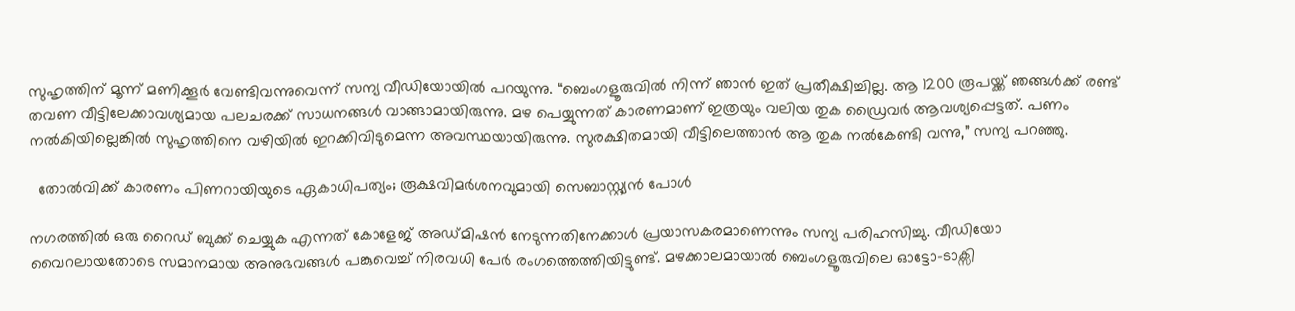സുഹൃത്തിന് മൂന്ന് മണിക്കൂർ വേണ്ടിവന്നുവെന്ന് സന്യ വീഡിയോയിൽ പറയുന്നു. “ബെംഗളൂരുവിൽ നിന്ന് ഞാൻ ഇത് പ്രതീക്ഷിച്ചില്ല. ആ 1200 രൂപയ്ക്ക് ഞങ്ങൾക്ക് രണ്ട് തവണ വീട്ടിലേക്കാവശ്യമായ പലചരക്ക് സാധനങ്ങൾ വാങ്ങാമായിരുന്നു. മഴ പെയ്യുന്നത് കാരണമാണ് ഇത്രയും വലിയ തുക ഡ്രൈവർ ആവശ്യപ്പെട്ടത്. പണം നൽകിയില്ലെങ്കിൽ സുഹൃത്തിനെ വഴിയിൽ ഇറക്കിവിടുമെന്ന അവസ്ഥയായിരുന്നു. സുരക്ഷിതമായി വീട്ടിലെത്താൻ ആ തുക നൽകേണ്ടി വന്നു,” സന്യ പറഞ്ഞു.

  തോൽവിക്ക് കാരണം പിണറായിയുടെ ഏകാധിപത്യം; രൂക്ഷവിമർശനവുമായി സെബാസ്റ്റ്യൻ പോൾ

നഗരത്തിൽ ഒരു റൈഡ് ബുക്ക് ചെയ്യുക എന്നത് കോളേജ് അഡ്മിഷൻ നേടുന്നതിനേക്കാൾ പ്രയാസകരമാണെന്നും സന്യ പരിഹസിച്ചു. വീഡിയോ വൈറലായതോടെ സമാനമായ അനുഭവങ്ങൾ പങ്കുവെച്ച് നിരവധി പേർ രംഗത്തെത്തിയിട്ടുണ്ട്. മഴക്കാലമായാൽ ബെംഗളൂരുവിലെ ഓട്ടോ-ടാക്സി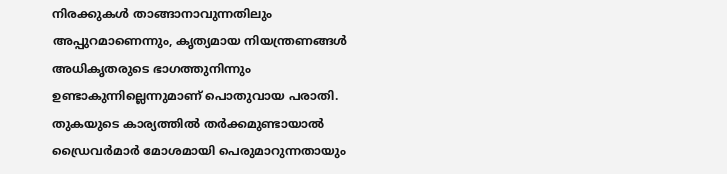നിരക്കുകൾ താങ്ങാനാവുന്നതിലും അപ്പുറമാണെന്നും, കൃത്യമായ നിയന്ത്രണങ്ങൾ അധികൃതരുടെ ഭാഗത്തുനിന്നും ഉണ്ടാകുന്നില്ലെന്നുമാണ് പൊതുവായ പരാതി. തുകയുടെ കാര്യത്തിൽ തർക്കമുണ്ടായാൽ ഡ്രൈവർമാർ മോശമായി പെരുമാറുന്നതായും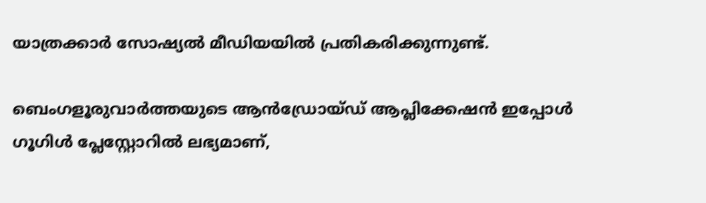യാത്രക്കാർ സോഷ്യൽ മീഡിയയിൽ പ്രതികരിക്കുന്നുണ്ട്.

ബെംഗളൂരുവാർത്തയുടെ ആൻഡ്രോയ്ഡ് ആപ്ലിക്കേഷൻ ഇപ്പോൾ ഗൂഗിൾ പ്ലേസ്റ്റോറിൽ ലഭ്യമാണ്,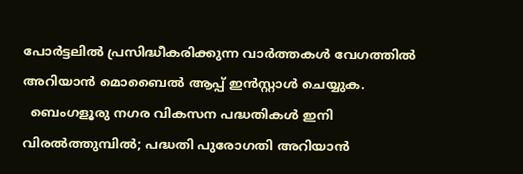പോർട്ടലിൽ പ്രസിദ്ധീകരിക്കുന്ന വാർത്തകൾ വേഗത്തിൽ അറിയാൻ മൊബൈൽ ആപ്പ് ഇൻസ്റ്റാൾ ചെയ്യുക.
  ബെംഗളൂരു നഗര വികസന പദ്ധതികൾ ഇനി വിരൽത്തുമ്പിൽ; പദ്ധതി പുരോഗതി അറിയാൻ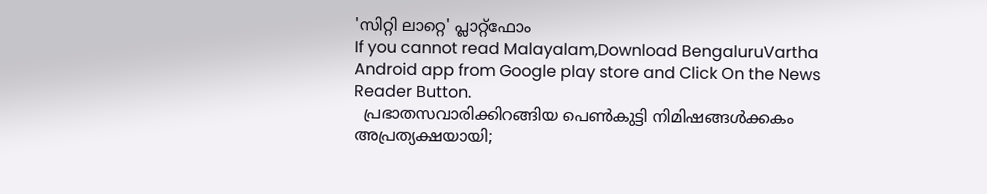'സിറ്റി ലാറ്റെ' പ്ലാറ്റ്‌ഫോം
If you cannot read Malayalam,Download BengaluruVartha Android app from Google play store and Click On the News Reader Button.
  പ്രഭാതസവാരിക്കിറങ്ങിയ പെൺകുട്ടി നിമിഷങ്ങൾക്കകം അപ്രത്യക്ഷയായി;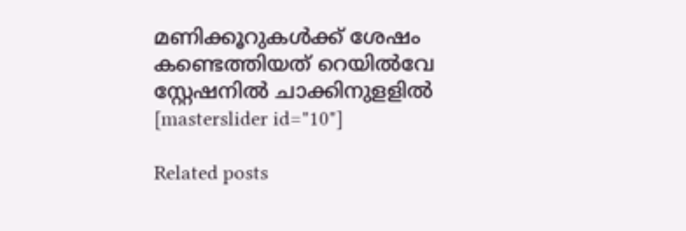മണിക്കൂറുകൾക്ക് ശേഷം കണ്ടെത്തിയത് റെയിൽവേ സ്റ്റേഷനിൽ ചാക്കിനുളളിൽ
[masterslider id="10"]

Related posts